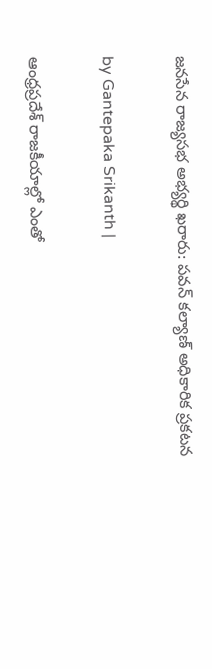జనసేన రాజ్యసభ అభ్యర్థి ఖరారు: పవన్ కల్యాణ్ అధికారిక ప్రకటన

by Gantepaka Srikanth |

ఆంధ్రప్రదేశ్ రాజకీయాల్లో ఎంతో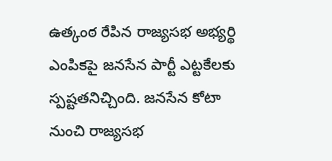ఉత్కంఠ రేపిన రాజ్యసభ అభ్యర్థి ఎంపికపై జనసేన పార్టీ ఎట్టకేలకు స్పష్టతనిచ్చింది. జనసేన కోటా నుంచి రాజ్యసభ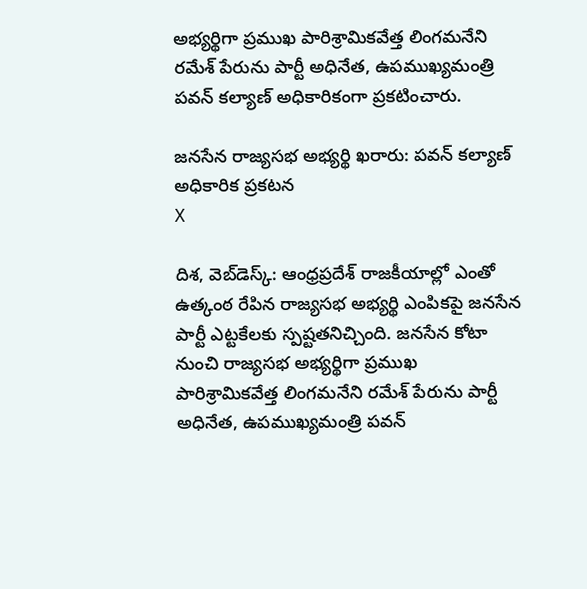అభ్యర్థిగా ప్రముఖ పారిశ్రామికవేత్త లింగమనేని రమేశ్ పేరును పార్టీ అధినేత, ఉపముఖ్యమంత్రి పవన్ కల్యాణ్ అధికారికంగా ప్రకటించారు.

జనసేన రాజ్యసభ అభ్యర్థి ఖరారు: పవన్ కల్యాణ్ అధికారిక ప్రకటన
X

దిశ, వెబ్‌డెస్క్: ఆంధ్రప్రదేశ్ రాజకీయాల్లో ఎంతో ఉత్కంఠ రేపిన రాజ్యసభ అభ్యర్థి ఎంపికపై జనసేన పార్టీ ఎట్టకేలకు స్పష్టతనిచ్చింది. జనసేన కోటా నుంచి రాజ్యసభ అభ్యర్థిగా ప్రముఖ పారిశ్రామికవేత్త లింగమనేని రమేశ్ పేరును పార్టీ అధినేత, ఉపముఖ్యమంత్రి పవన్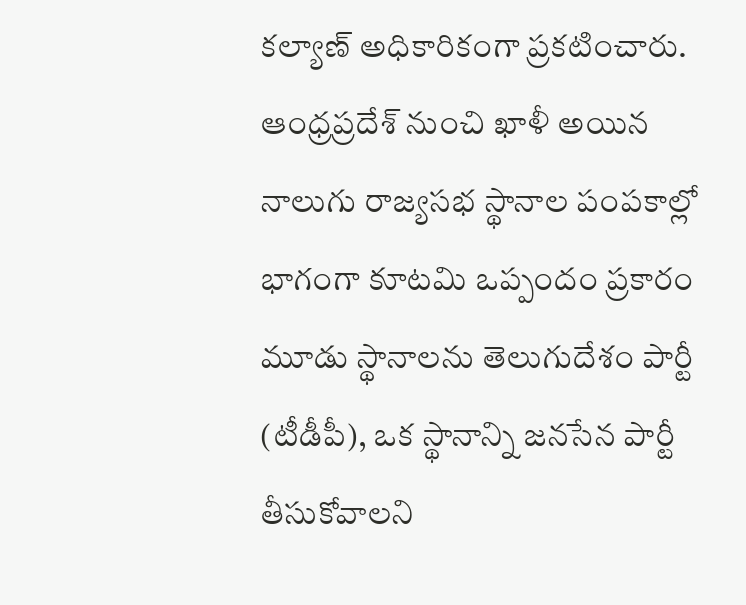కల్యాణ్ అధికారికంగా ప్రకటించారు. ఆంధ్రప్రదేశ్ నుంచి ఖాళీ అయిన నాలుగు రాజ్యసభ స్థానాల పంపకాల్లో భాగంగా కూటమి ఒప్పందం ప్రకారం మూడు స్థానాలను తెలుగుదేశం పార్టీ (టీడీపీ), ఒక స్థానాన్ని జనసేన పార్టీ తీసుకోవాలని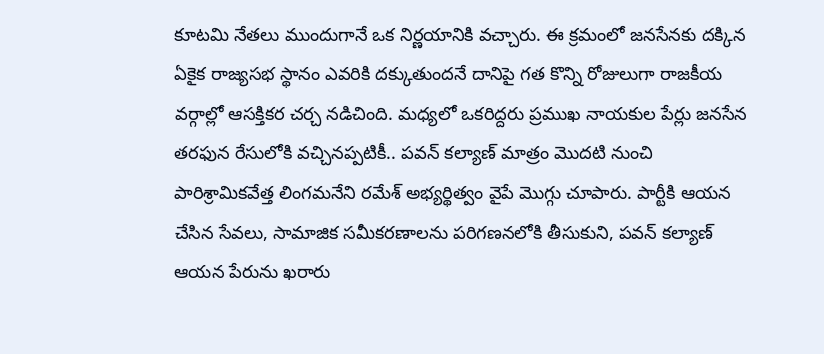కూటమి నేతలు ముందుగానే ఒక నిర్ణయానికి వచ్చారు. ఈ క్రమంలో జనసేనకు దక్కిన ఏకైక రాజ్యసభ స్థానం ఎవరికి దక్కుతుందనే దానిపై గత కొన్ని రోజులుగా రాజకీయ వర్గాల్లో ఆసక్తికర చర్చ నడిచింది. మధ్యలో ఒకరిద్దరు ప్రముఖ నాయకుల పేర్లు జనసేన తరఫున రేసులోకి వచ్చినప్పటికీ.. పవన్ కల్యాణ్ మాత్రం మొదటి నుంచి పారిశ్రామికవేత్త లింగమనేని రమేశ్ అభ్యర్థిత్వం వైపే మొగ్గు చూపారు. పార్టీకి ఆయన చేసిన సేవలు, సామాజిక సమీకరణాలను పరిగణనలోకి తీసుకుని, పవన్ కల్యాణ్ ఆయన పేరును ఖరారు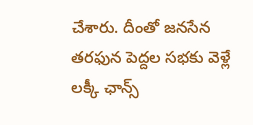చేశారు. దీంతో జనసేన తరఫున పెద్దల సభకు వెళ్లే లక్కీ ఛాన్స్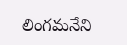లింగమనేని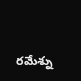రమేశ్ను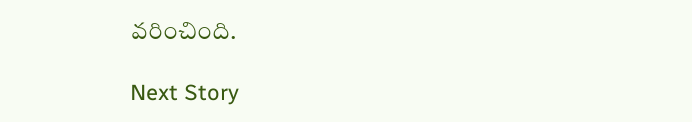వరించింది.

Next Story